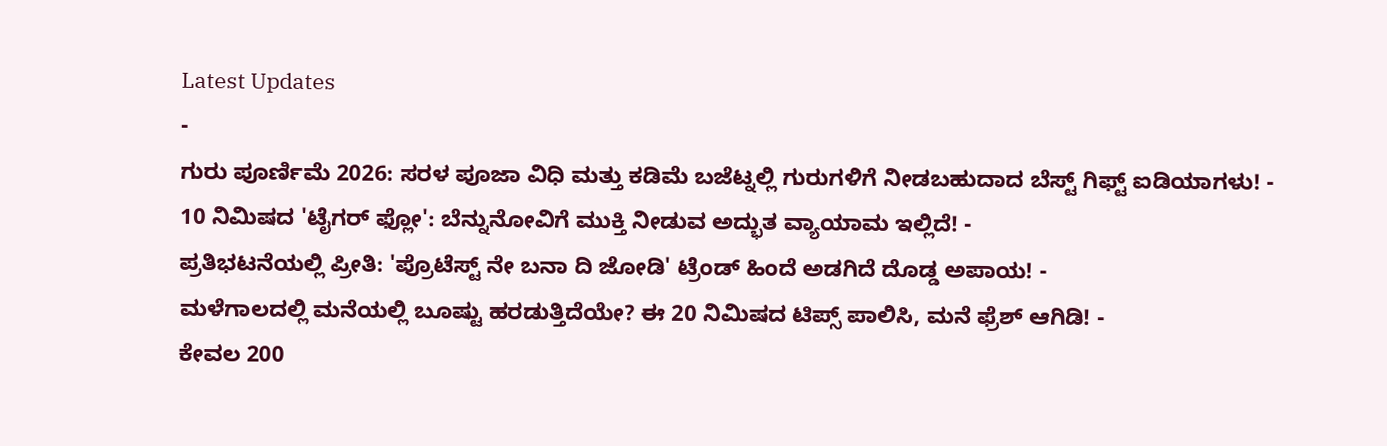Latest Updates
-
ಗುರು ಪೂರ್ಣಿಮೆ 2026: ಸರಳ ಪೂಜಾ ವಿಧಿ ಮತ್ತು ಕಡಿಮೆ ಬಜೆಟ್ನಲ್ಲಿ ಗುರುಗಳಿಗೆ ನೀಡಬಹುದಾದ ಬೆಸ್ಟ್ ಗಿಫ್ಟ್ ಐಡಿಯಾಗಳು! -
10 ನಿಮಿಷದ 'ಟೈಗರ್ ಫ್ಲೋ': ಬೆನ್ನುನೋವಿಗೆ ಮುಕ್ತಿ ನೀಡುವ ಅದ್ಭುತ ವ್ಯಾಯಾಮ ಇಲ್ಲಿದೆ! -
ಪ್ರತಿಭಟನೆಯಲ್ಲಿ ಪ್ರೀತಿ: 'ಪ್ರೊಟೆಸ್ಟ್ ನೇ ಬನಾ ದಿ ಜೋಡಿ' ಟ್ರೆಂಡ್ ಹಿಂದೆ ಅಡಗಿದೆ ದೊಡ್ಡ ಅಪಾಯ! -
ಮಳೆಗಾಲದಲ್ಲಿ ಮನೆಯಲ್ಲಿ ಬೂಷ್ಟು ಹರಡುತ್ತಿದೆಯೇ? ಈ 20 ನಿಮಿಷದ ಟಿಪ್ಸ್ ಪಾಲಿಸಿ, ಮನೆ ಫ್ರೆಶ್ ಆಗಿಡಿ! -
ಕೇವಲ 200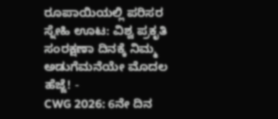ರೂಪಾಯಿಯಲ್ಲಿ ಪರಿಸರ ಸ್ನೇಹಿ ಊಟ: ವಿಶ್ವ ಪ್ರಕೃತಿ ಸಂರಕ್ಷಣಾ ದಿನಕ್ಕೆ ನಿಮ್ಮ ಅಡುಗೆಮನೆಯೇ ಮೊದಲ ಹೆಜ್ಜೆ! -
CWG 2026: 6ನೇ ದಿನ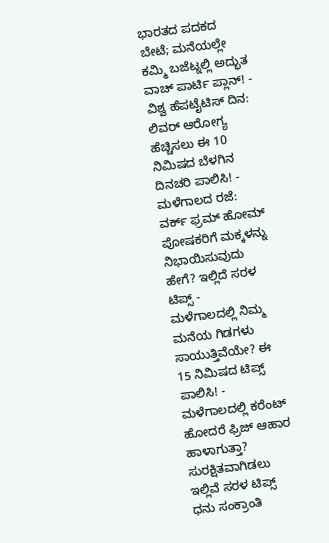ಭಾರತದ ಪದಕದ ಬೇಟೆ; ಮನೆಯಲ್ಲೇ ಕಮ್ಮಿ ಬಜೆಟ್ನಲ್ಲಿ ಅದ್ಭುತ ವಾಚ್ ಪಾರ್ಟಿ ಪ್ಲಾನ್! -
ವಿಶ್ವ ಹೆಪಟೈಟಿಸ್ ದಿನ: ಲಿವರ್ ಆರೋಗ್ಯ ಹೆಚ್ಚಿಸಲು ಈ 10 ನಿಮಿಷದ ಬೆಳಗಿನ ದಿನಚರಿ ಪಾಲಿಸಿ! -
ಮಳೆಗಾಲದ ರಜೆ: ವರ್ಕ್ ಫ್ರಮ್ ಹೋಮ್ ಪೋಷಕರಿಗೆ ಮಕ್ಕಳನ್ನು ನಿಭಾಯಿಸುವುದು ಹೇಗೆ? ಇಲ್ಲಿದೆ ಸರಳ ಟಿಪ್ಸ್ -
ಮಳೆಗಾಲದಲ್ಲಿ ನಿಮ್ಮ ಮನೆಯ ಗಿಡಗಳು ಸಾಯುತ್ತಿವೆಯೇ? ಈ 15 ನಿಮಿಷದ ಟಿಪ್ಸ್ ಪಾಲಿಸಿ! -
ಮಳೆಗಾಲದಲ್ಲಿ ಕರೆಂಟ್ ಹೋದರೆ ಫ್ರಿಜ್ ಆಹಾರ ಹಾಳಾಗುತ್ತಾ? ಸುರಕ್ಷಿತವಾಗಿಡಲು ಇಲ್ಲಿವೆ ಸರಳ ಟಿಪ್ಸ್
ಧನು ಸಂಕ್ರಾಂತಿ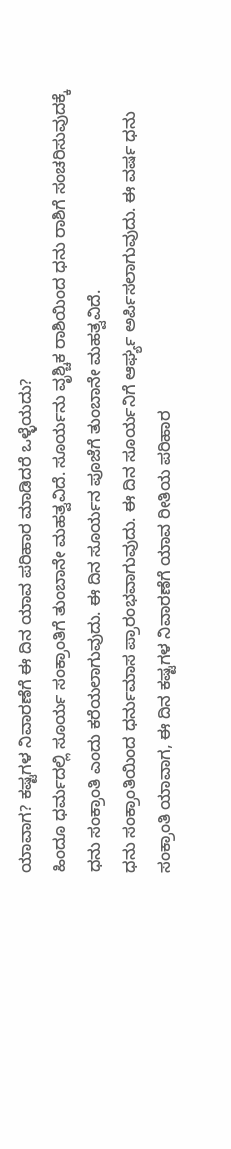ಯಾವಾಗ? ಕಷ್ಟಗಳ ನಿವಾರಣೆಗೆ ಈ ದಿನ ಯಾವ ಪರಿಹಾರ ಮಾಡಿದರೆ ಒಳ್ಳೆಯದು?
ಹಿಂದೂ ಧರ್ಮದಲ್ಲಿ ಸೂರ್ಯ ಸಂಕ್ರಾಂತಿಗೆ ತುಂಬಾನೇ ಮಹತ್ವವಿದೆ. ಸೂರ್ಯನು ವೃಶ್ಚಿಕ ರಾಶಿಯಿಂದ ಧನು ರಾಶಿಗೆ ಸಂಚರಿಸುವುದಕ್ಕೆ ಧನು ಸಂಕ್ರಾಂತಿ ಎಂದು ಕರೆಯಲಾಗುವುದು. ಈ ದಿನ ಸೂರ್ಯನ ಪೂಜೆಗೆ ತುಂಬಾನೇ ಮಹತ್ವವಿದೆ.
ಧನು ಸಂಕ್ರಾಂತಿಯಿಂದ ಧರ್ನುಮಾಸ ಪ್ರಾರಂಭವಾಗುವುದು. ಈ ದಿನ ಸೂರ್ಯನಿಗೆ ಆರ್ಘ್ಯ ಅರ್ಪಿಸಲಾಗುವುದು. ಈ ವರ್ಷ ಧನು ಸಂಕ್ರಾಂತಿ ಯಾವಾಗ, ಈ ದಿನ ಕಷ್ಟಗಳ ನಿವಾರಣೆಗೆ ಯಾವ ರೀತಿಯ ಪರಿಹಾರ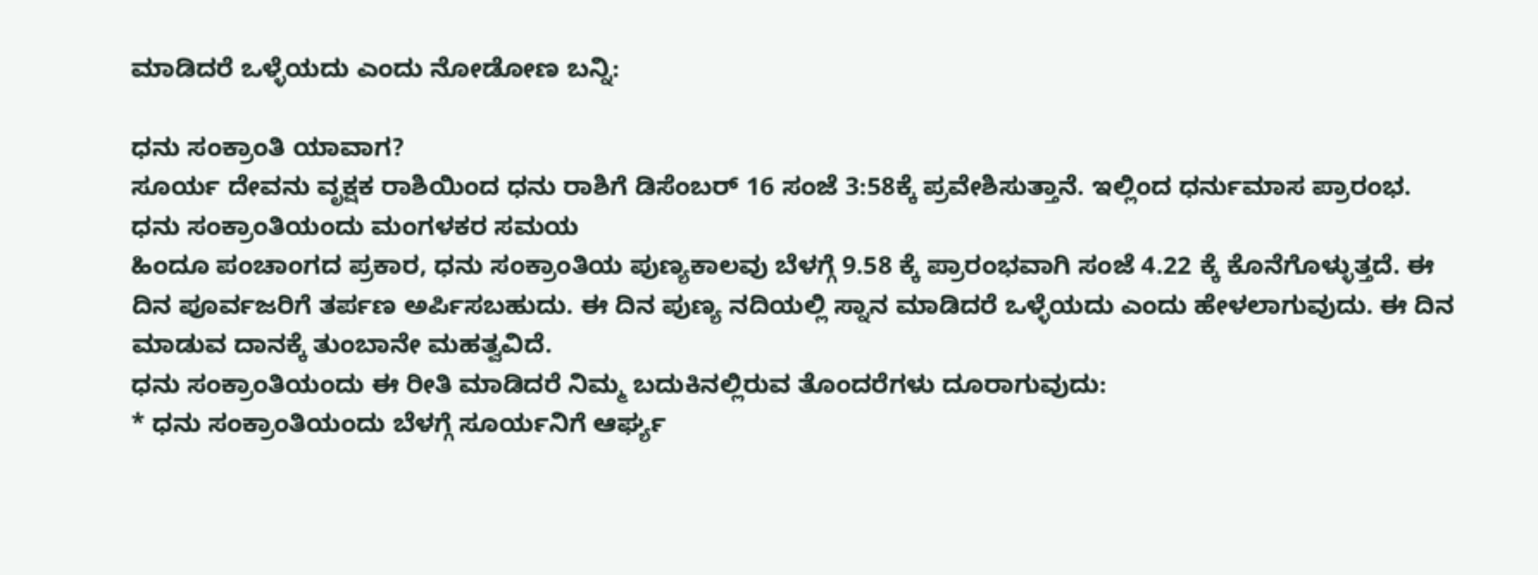ಮಾಡಿದರೆ ಒಳ್ಳೆಯದು ಎಂದು ನೋಡೋಣ ಬನ್ನಿ:

ಧನು ಸಂಕ್ರಾಂತಿ ಯಾವಾಗ?
ಸೂರ್ಯ ದೇವನು ವೃಕ್ಷಕ ರಾಶಿಯಿಂದ ಧನು ರಾಶಿಗೆ ಡಿಸೆಂಬರ್ 16 ಸಂಜೆ 3:58ಕ್ಕೆ ಪ್ರವೇಶಿಸುತ್ತಾನೆ. ಇಲ್ಲಿಂದ ಧರ್ನುಮಾಸ ಪ್ರಾರಂಭ.
ಧನು ಸಂಕ್ರಾಂತಿಯಂದು ಮಂಗಳಕರ ಸಮಯ
ಹಿಂದೂ ಪಂಚಾಂಗದ ಪ್ರಕಾರ, ಧನು ಸಂಕ್ರಾಂತಿಯ ಪುಣ್ಯಕಾಲವು ಬೆಳಗ್ಗೆ 9.58 ಕ್ಕೆ ಪ್ರಾರಂಭವಾಗಿ ಸಂಜೆ 4.22 ಕ್ಕೆ ಕೊನೆಗೊಳ್ಳುತ್ತದೆ. ಈ ದಿನ ಪೂರ್ವಜರಿಗೆ ತರ್ಪಣ ಅರ್ಪಿಸಬಹುದು. ಈ ದಿನ ಪುಣ್ಯ ನದಿಯಲ್ಲಿ ಸ್ನಾನ ಮಾಡಿದರೆ ಒಳ್ಳೆಯದು ಎಂದು ಹೇಳಲಾಗುವುದು. ಈ ದಿನ ಮಾಡುವ ದಾನಕ್ಕೆ ತುಂಬಾನೇ ಮಹತ್ವವಿದೆ.
ಧನು ಸಂಕ್ರಾಂತಿಯಂದು ಈ ರೀತಿ ಮಾಡಿದರೆ ನಿಮ್ಮ ಬದುಕಿನಲ್ಲಿರುವ ತೊಂದರೆಗಳು ದೂರಾಗುವುದು:
* ಧನು ಸಂಕ್ರಾಂತಿಯಂದು ಬೆಳಗ್ಗೆ ಸೂರ್ಯನಿಗೆ ಆರ್ಘ್ಯ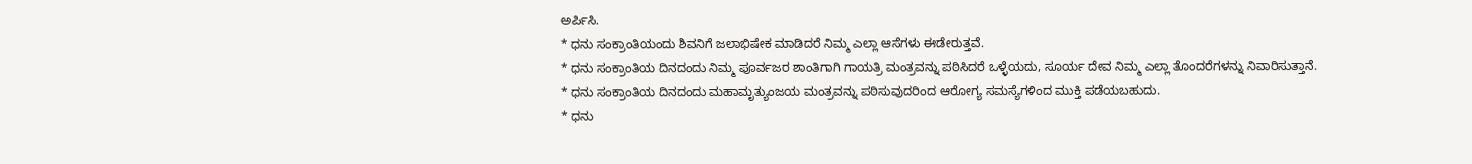ಅರ್ಪಿಸಿ.
* ಧನು ಸಂಕ್ರಾಂತಿಯಂದು ಶಿವನಿಗೆ ಜಲಾಭಿಷೇಕ ಮಾಡಿದರೆ ನಿಮ್ಮ ಎಲ್ಲಾ ಆಸೆಗಳು ಈಡೇರುತ್ತವೆ.
* ಧನು ಸಂಕ್ರಾಂತಿಯ ದಿನದಂದು ನಿಮ್ಮ ಪೂರ್ವಜರ ಶಾಂತಿಗಾಗಿ ಗಾಯತ್ರಿ ಮಂತ್ರವನ್ನು ಪಠಿಸಿದರೆ ಒಳ್ಳೆಯದು, ಸೂರ್ಯ ದೇವ ನಿಮ್ಮ ಎಲ್ಲಾ ತೊಂದರೆಗಳನ್ನು ನಿವಾರಿಸುತ್ತಾನೆ.
* ಧನು ಸಂಕ್ರಾಂತಿಯ ದಿನದಂದು ಮಹಾಮೃತ್ಯುಂಜಯ ಮಂತ್ರವನ್ನು ಪಠಿಸುವುದರಿಂದ ಆರೋಗ್ಯ ಸಮಸ್ಯೆಗಳಿಂದ ಮುಕ್ತಿ ಪಡೆಯಬಹುದು.
* ಧನು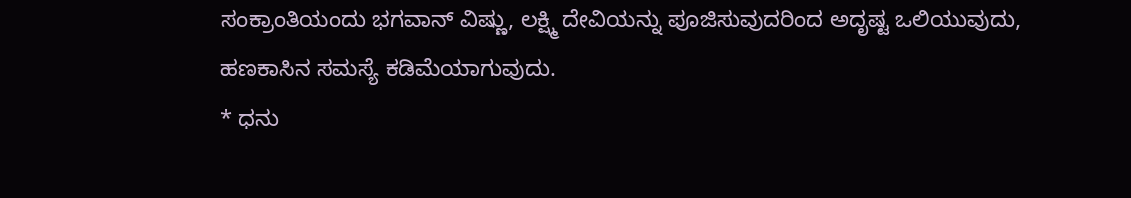ಸಂಕ್ರಾಂತಿಯಂದು ಭಗವಾನ್ ವಿಷ್ಣು, ಲಕ್ಷ್ಮಿ ದೇವಿಯನ್ನು ಪೂಜಿಸುವುದರಿಂದ ಅದೃಷ್ಟ ಒಲಿಯುವುದು, ಹಣಕಾಸಿನ ಸಮಸ್ಯೆ ಕಡಿಮೆಯಾಗುವುದು.
* ಧನು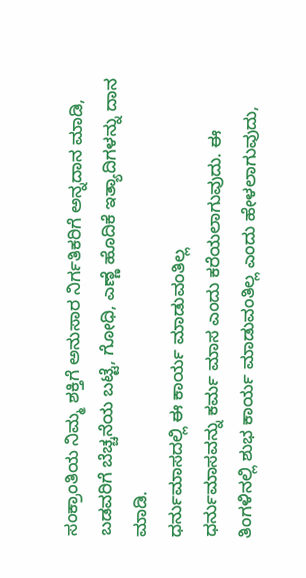ಸಂಕ್ರಾಂತಿಯ ನಿಮ್ಮ ಶಕ್ತಿಗೆ ಅನುಸಾರ ನಿರ್ಗತಿಕರಿಗೆ ಅನ್ನದಾನ ಮಾಡಿ, ಬಡವರಿಗೆ ಬೆಚ್ಚನೆಯ ಬಟ್ಟೆ, ಗೋಧಿ, ಎಣ್ಣೆ ಹೊದಿಕೆ ಇತ್ಯಾದಿಗಳನ್ನು ದಾನ ಮಾಡಿ.
ಧರ್ನುಮಾಸದಲ್ಲಿ ಈ ಕಾರ್ಯ ಮಾಡುವಂತಿಲ್ಲ
ಧರ್ನುಮಾಸವನ್ನು ಕರ್ಮ ಮಾಸ ಎಂದು ಕರೆಯಲಾಗುವುದು. ಈ ತಿಂಗಳಿನಲ್ಲಿ ಶುಭ ಕಾರ್ಯ ಮಾಡುವಂತಿಲ್ಲ ಎಂದು ಹೇಳಲಾಗುವುದು,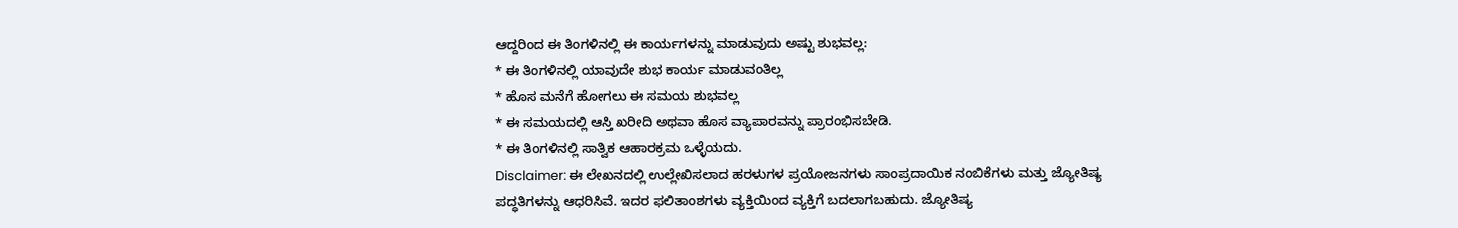ಆದ್ದರಿಂದ ಈ ತಿಂಗಳಿನಲ್ಲಿ ಈ ಕಾರ್ಯಗಳನ್ನು ಮಾಡುವುದು ಅಷ್ಟು ಶುಭವಲ್ಲ:
* ಈ ತಿಂಗಳಿನಲ್ಲಿ ಯಾವುದೇ ಶುಭ ಕಾರ್ಯ ಮಾಡುವಂತಿಲ್ಲ
* ಹೊಸ ಮನೆಗೆ ಹೋಗಲು ಈ ಸಮಯ ಶುಭವಲ್ಲ
* ಈ ಸಮಯದಲ್ಲಿ ಆಸ್ತಿ ಖರೀದಿ ಅಥವಾ ಹೊಸ ವ್ಯಾಪಾರವನ್ನು ಪ್ರಾರಂಭಿಸಬೇಡಿ.
* ಈ ತಿಂಗಳಿನಲ್ಲಿ ಸಾತ್ವಿಕ ಆಹಾರಕ್ರಮ ಒಳ್ಳೆಯದು.
Disclaimer: ಈ ಲೇಖನದಲ್ಲಿ ಉಲ್ಲೇಖಿಸಲಾದ ಹರಳುಗಳ ಪ್ರಯೋಜನಗಳು ಸಾಂಪ್ರದಾಯಿಕ ನಂಬಿಕೆಗಳು ಮತ್ತು ಜ್ಯೋತಿಷ್ಯ ಪದ್ಧತಿಗಳನ್ನು ಆಧರಿಸಿವೆ. ಇದರ ಫಲಿತಾಂಶಗಳು ವ್ಯಕ್ತಿಯಿಂದ ವ್ಯಕ್ತಿಗೆ ಬದಲಾಗಬಹುದು. ಜ್ಯೋತಿಷ್ಯ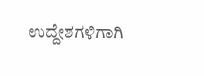ಉದ್ದೇಶಗಳಿಗಾಗಿ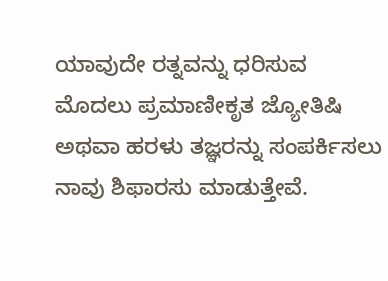ಯಾವುದೇ ರತ್ನವನ್ನು ಧರಿಸುವ ಮೊದಲು ಪ್ರಮಾಣೀಕೃತ ಜ್ಯೋತಿಷಿ ಅಥವಾ ಹರಳು ತಜ್ಞರನ್ನು ಸಂಪರ್ಕಿಸಲು ನಾವು ಶಿಫಾರಸು ಮಾಡುತ್ತೇವೆ.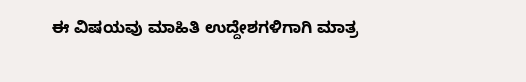ಈ ವಿಷಯವು ಮಾಹಿತಿ ಉದ್ದೇಶಗಳಿಗಾಗಿ ಮಾತ್ರ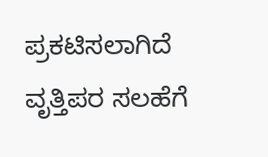ಪ್ರಕಟಿಸಲಾಗಿದೆ ವೃತ್ತಿಪರ ಸಲಹೆಗೆ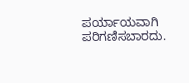ಪರ್ಯಾಯವಾಗಿ ಪರಿಗಣಿಸಬಾರದು.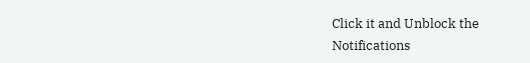Click it and Unblock the Notifications